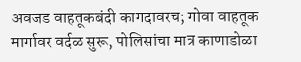अवजड वाहतूकबंदी कागदावरच; गोवा वाहतूक मार्गावर वर्दळ सुरू, पोलिसांचा मात्र काणाडोळा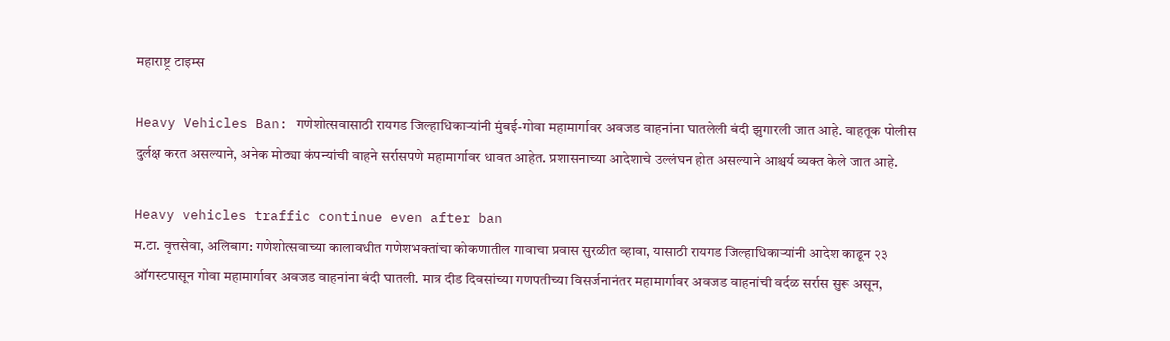महाराष्ट्र टाइम्स

Heavy Vehicles Ban: गणेशोत्सवासाठी रायगड जिल्हाधिकाऱ्यांनी मुंबई-गोवा महामार्गावर अवजड वाहनांना घातलेली बंदी झुगारली जात आहे. वाहतूक पोलीस दुर्लक्ष करत असल्याने, अनेक मोठ्या कंपन्यांची वाहने सर्रासपणे महामार्गावर धावत आहेत. प्रशासनाच्या आदेशाचे उल्लंघन होत असल्याने आश्चर्य व्यक्त केले जात आहे.

Heavy vehicles traffic continue even after ban
म.टा. वृत्तसेवा, अलिबाग: गणेशोत्सवाच्या कालावधीत गणेशभक्तांचा कोकणातील गावाचा प्रवास सुरळीत व्हावा, यासाठी रायगड जिल्हाधिकाऱ्यांनी आदेश काढून २३ ऑगस्टपासून गोवा महामार्गावर अवजड वाहनांना बंदी घातली. मात्र दीड दिवसांच्या गणपतीच्या विसर्जनानंतर महामार्गावर अवजड वाहनांची वर्दळ सर्रास सुरू असून,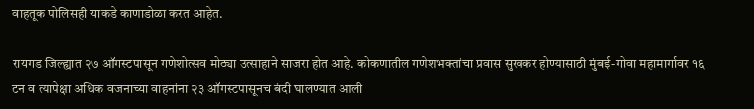वाहतूक पोलिसही याकडे काणाडोळा करत आहेत.

रायगड जिल्ह्यात २७ ऑगस्टपासून गणेशोत्सव मोठ्या उत्साहाने साजरा होत आहे. कोकणातील गणेशभक्तांचा प्रवास सुखकर होण्यासाठी मुंबई-गोवा महामार्गावर १६ टन व त्यापेक्षा अधिक वजनाच्या वाहनांना २३ ऑगस्टपासूनच बंदी घालण्यात आली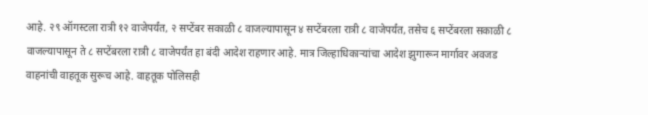आहे. २९ ऑगस्टला रात्री १२ वाजेपर्यंत, २ सप्टेंबर सकाळी ८ वाजल्यापासून ४ सप्टेंबरला रात्री ८ वाजेपर्यंत, तसेच ६ सप्टेंबरला सकाळी ८ वाजल्यापासून ते ८ सप्टेंबरला रात्री ८ वाजेपर्यंत हा बंदी आदेश राहणार आहे. मात्र जिल्हाधिकाऱ्यांचा आदेश झुगारून मार्गावर अवजड वाहनांची वाहतूक सुरूच आहे. वाहतूक पोलिसही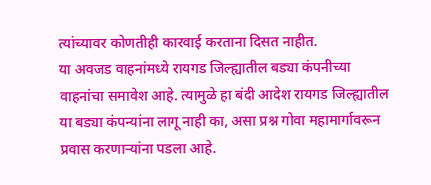त्यांच्यावर कोणतीही कारवाई करताना दिसत नाहीत.
या अवजड वाहनांमध्ये रायगड जिल्ह्यातील बड्या कंपनीच्या वाहनांचा समावेश आहे. त्यामुळे हा बंदी आदेश रायगड जिल्ह्यातील या बड्या कंपन्यांना लागू नाही का, असा प्रश्न गोवा महामार्गावरून प्रवास करणाऱ्यांना पडला आहे.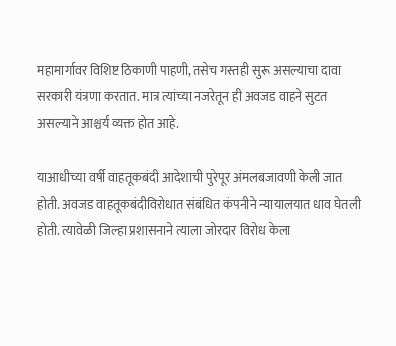महामार्गावर विशिष्ट ठिकाणी पाहणी, तसेच गस्तही सुरू असल्याचा दावा सरकारी यंत्रणा करतात. मात्र त्यांच्या नजरेतून ही अवजड वाहने सुटत असल्याने आश्चर्य व्यक्त होत आहे.

याआधीच्या वर्षी वाहतूकबंदी आदेशाची पुरेपूर अंमलबजावणी केली जात होती. अवजड वाहतूकबंदीविरोधात संबंधित कंपनीने न्यायालयात धाव घेतली होती. त्यावेळी जिल्हा प्रशासनाने त्याला जोरदार विरोध केला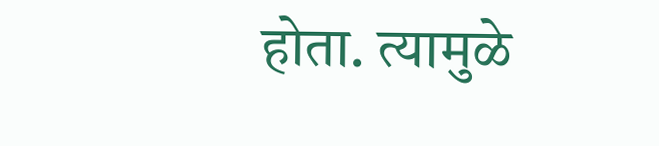होता. त्यामुळे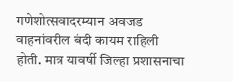गणेशोत्सवादरम्यान अवजड वाहनांवरील बंदी कायम राहिली होती. मात्र यावर्षी जिल्हा प्रशासनाचा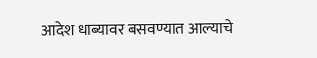आदेश धाब्यावर बसवण्यात आल्याचे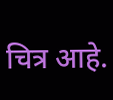चित्र आहे.